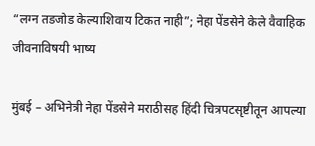“लग्न तडजोड केल्याशिवाय टिकत नाही”; नेहा पेंडसेने केले वैवाहिक जीवनाविषयी भाष्य

मुंबई – अभिनेत्री नेहा पेंडसेने मराठीसह हिंदी चित्रपटसृष्टीतून आपल्या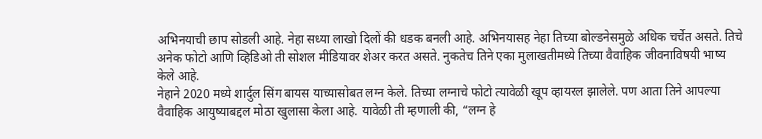अभिनयाची छाप सोडली आहे. नेहा सध्या लाखो दिलों की धडक बनली आहे. अभिनयासह नेहा तिच्या बोल्डनेसमुळे अधिक चर्चेत असते. तिचे अनेक फोटो आणि व्हिडिओ ती सोशल मीडियावर शेअर करत असते. नुकतेच तिने एका मुलाखतीमध्ये तिच्या वैवाहिक जीवनाविषयी भाष्य केले आहे.
नेहाने 2020 मध्ये शार्दुल सिंग बायस याच्यासोबत लग्न केले. तिच्या लग्नाचे फोटो त्यावेळी खूप व्हायरल झालेले. पण आता तिने आपल्या वैवाहिक आयुष्याबद्दल मोठा खुलासा केला आहे. यावेळी ती म्हणाली की, “लग्न हे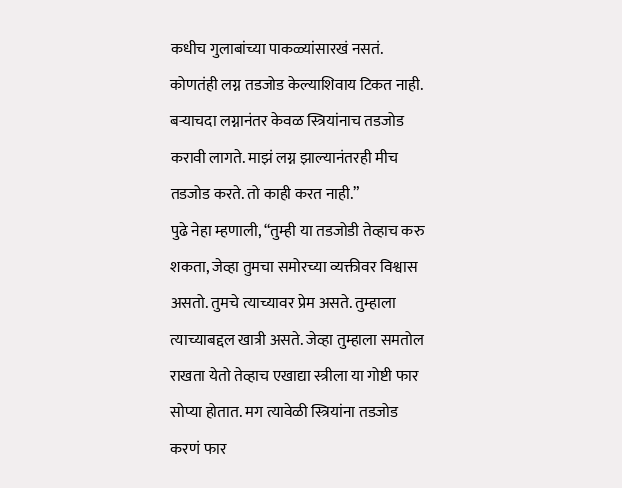कधीच गुलाबांच्या पाकळ्यांसारखं नसतं. कोणतंही लग्न तडजोड केल्याशिवाय टिकत नाही. बऱ्याचदा लग्नानंतर केवळ स्त्रियांनाच तडजोड करावी लागते. माझं लग्न झाल्यानंतरही मीच तडजोड करते. तो काही करत नाही.”
पुढे नेहा म्हणाली, “तुम्ही या तडजोडी तेव्हाच करु शकता, जेव्हा तुमचा समोरच्या व्यक्तीवर विश्वास असतो. तुमचे त्याच्यावर प्रेम असते. तुम्हाला त्याच्याबद्दल खात्री असते. जेव्हा तुम्हाला समतोल राखता येतो तेव्हाच एखाद्या स्त्रीला या गोष्टी फार सोप्या होतात. मग त्यावेळी स्त्रियांना तडजोड करणं फार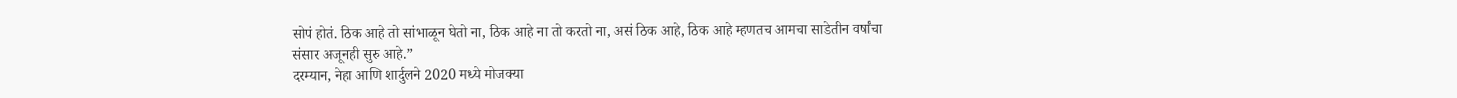सोपं होतं. ठिक आहे तो सांभाळून घेतो ना, ठिक आहे ना तो करतो ना, असं ठिक आहे, ठिक आहे म्हणतच आमचा साडेतीन वर्षांचा संसार अजूनही सुरु आहे.”
दरम्यान, नेहा आणि शार्दुलने 2020 मध्ये मोजक्या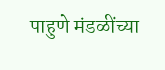पाहुणे मंडळींच्या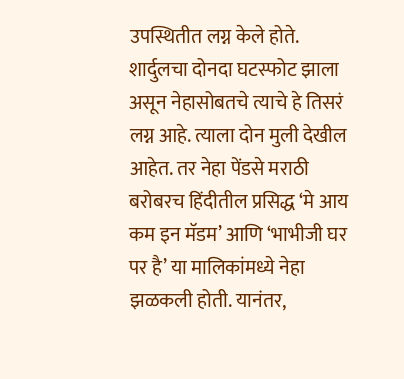उपस्थितीत लग्न केले होते. शार्दुलचा दोनदा घटस्फोट झाला असून नेहासोबतचे त्याचे हे तिसरं लग्न आहे. त्याला दोन मुली देखील आहेत. तर नेहा पेंडसे मराठी बरोबरच हिंदीतील प्रसिद्ध ‘मे आय कम इन मॅडम’ आणि ‘भाभीजी घर पर है’ या मालिकांमध्ये नेहा झळकली होती. यानंतर,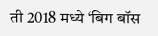ती 2018 मध्ये ‘बिग बॉस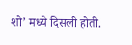शो’ मध्ये दिसली होती.